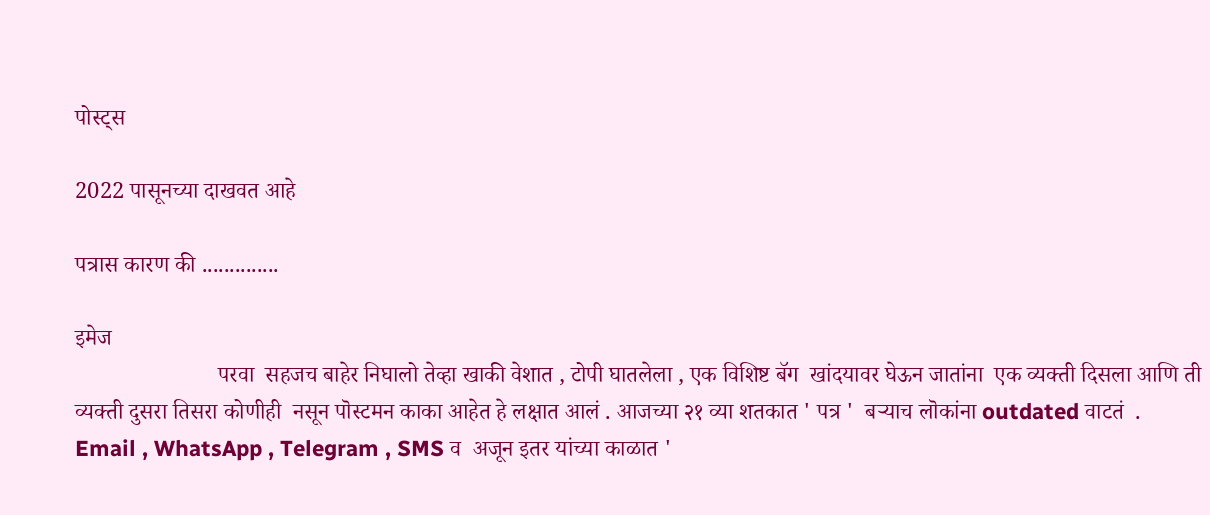पोस्ट्स

2022 पासूनच्या दाखवत आहे

पत्रास कारण की ..............

इमेज
                         परवा  सहजच बाहेर निघालो तेव्हा खाकी वेशात , टोपी घातलेला , एक विशिष्ट बॅग  खांदयावर घेऊन जातांना  एक व्यक्ती दिसला आणि ती  व्यक्ती दुसरा तिसरा कोणीही  नसून पॊस्टमन काका आहेत हे लक्षात आलं . आजच्या २१ व्या शतकात ' पत्र '  बऱ्याच लॊकांना outdated वाटतं  . Email , WhatsApp , Telegram , SMS व  अजून इतर यांच्या काळात '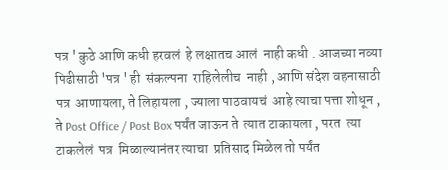पत्र ' कुठे आणि कधी हरवलं  हे लक्षातच आलं  नाही कधी . आजच्या नव्या पिढीसाठी 'पत्र ' ही  संकल्पना  राहिलेलीच  नाही , आणि संदेश वहनासाठी पत्र  आणायला, ते लिहायला , ज्याला पाठवायचं  आहे त्याचा पत्ता शोधून , ते Post Office / Post Box पर्यंत जाऊन ते  त्यात टाकायला , परत  त्या टाकलेलं  पत्र  मिळाल्यानंतर त्याचा  प्रतिसाद मिळेल तो पर्यंत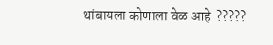थांबायला कोणाला वेळ आहे  ?????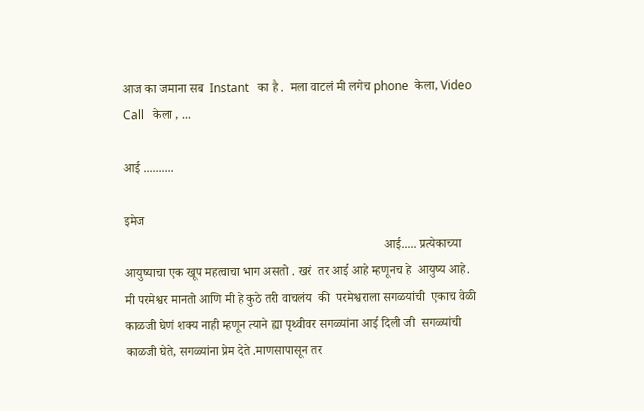आज का जमाना सब  Instant   का है .  मला वाटलं मी लगेच phone  केला, Video  Call   केला , ...

आई ..........

इमेज
                                                                                   आई..... प्रत्येकाच्या आयुष्याचा एक खूप महत्वाचा भाग असतो . खरं  तर आई आहे म्हणूनच हे  आयुष्य आहे.  मी परमेश्वर मानतो आणि मी हे कुठे तरी वाचलंय  की  परमेश्वराला सगळयांची  एकाच वेळी काळजी घेणं शक्य नाही म्हणून त्याने ह्या पृथ्वीवर सगळ्यांना आई दिली जी  सगळ्यांची  काळजी घेते, सगळ्यांना प्रेम देते .माणसापासून तर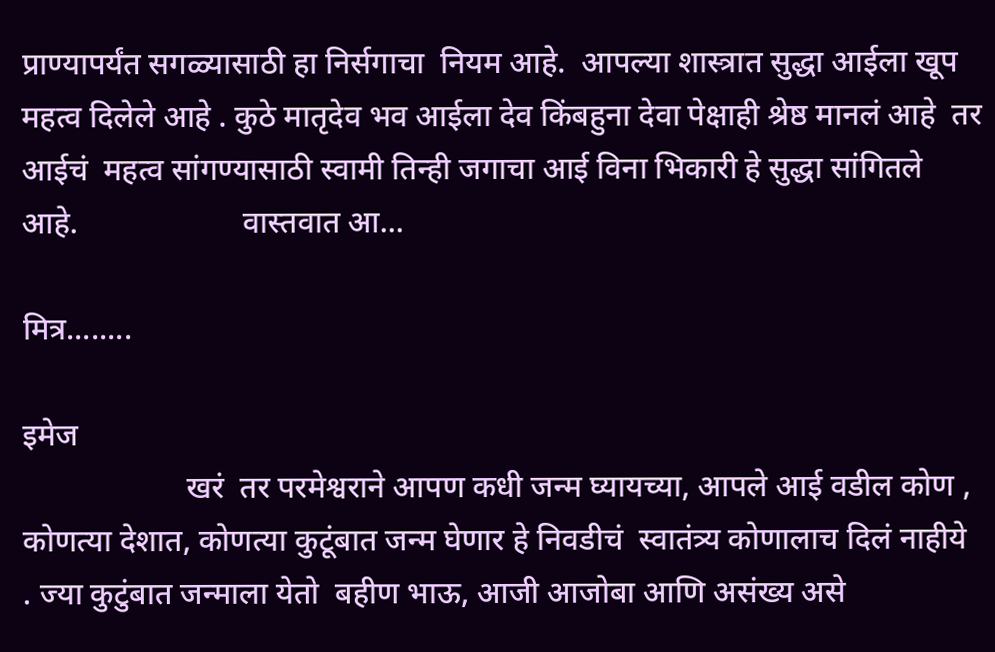प्राण्यापर्यंत सगळ्यासाठी हा निर्सगाचा  नियम आहे.  आपल्या शास्त्रात सुद्धा आईला खूप महत्व दिलेले आहे . कुठे मातृदेव भव आईला देव किंबहुना देवा पेक्षाही श्रेष्ठ मानलं आहे  तर आईचं  महत्व सांगण्यासाठी स्वामी तिन्ही जगाचा आई विना भिकारी हे सुद्धा सांगितले आहे.                     वास्तवात आ...

मित्र........

इमेज
                     खरं  तर परमेश्वराने आपण कधी जन्म घ्यायच्या, आपले आई वडील कोण , कोणत्या देशात, कोणत्या कुटूंबात जन्म घेणार हे निवडीचं  स्वातंत्र्य कोणालाच दिलं नाहीये  . ज्या कुटुंबात जन्माला येतो  बहीण भाऊ, आजी आजोबा आणि असंख्य असे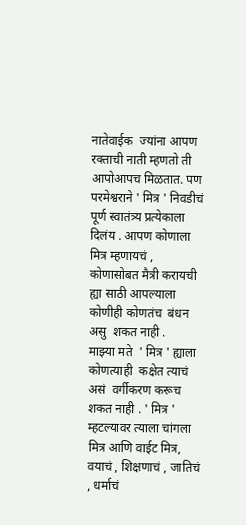नातेवाईक  ज्यांना आपण रक्ताची नाती म्हणतो ती आपोआपच मिळतात. पण  परमेश्वराने ' मित्र ' निवडीचं  पूर्ण स्वातंत्र्य प्रत्येकाला दिलंय . आपण कोणाला मित्र म्हणायचं , कोणासोबत मैत्री करायची ह्या साठी आपल्याला कोणीही कोणतंच  बंधन असु  शकत नाही .                     माझ्या मते  ' मित्र ' ह्याला कोणत्याही  कक्षेत त्याचं  असं  वर्गीकरण करूच शकत नाही . ' मित्र ' म्हटल्यावर त्याला चांगला मित्र आणि वाईट मित्र,  वयाचं , शिक्षणाचं , जातिचं , धर्माचं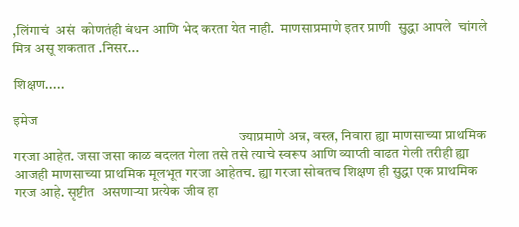,लिंगाचं  असं  कोणतंही बंधन आणि भेद करता येत नाही.  माणसाप्रमाणे इतर प्राणी  सुद्धा आपले  चांगले  मित्र असू शकतात .निसर...

शिक्षण.....

इमेज
                                                                               ज्याप्रमाणे अन्न, वस्त्र, निवारा ह्या माणसाच्या प्राथमिक गरजा आहेत. जसा जसा काळ बदलत गेला तसे तसे त्याचे स्वरूप आणि व्याप्ती वाढत गेली तरीही ह्या आजही माणसाच्या प्राथमिक मूलभूत गरजा आहेतच. ह्या गरजा सोबतच शिक्षण ही सुद्धा एक प्राथमिक गरज आहे. सृष्टीत  असणाऱ्या प्रत्येक जीव हा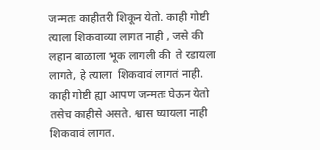जन्मतः काहीतरी शिकून येतो. काही गोष्टी त्याला शिकवाव्या लागत नाही , जसे की लहान बाळाला भूक लागली की  ते रडायला लागते, हे त्याला  शिकवावं लागतं नाही. काही गोष्टी ह्या आपण जन्मतः घेऊन येतो तसेच काहीसे असते. श्वास घ्यायला नाही शिकवावं लागत.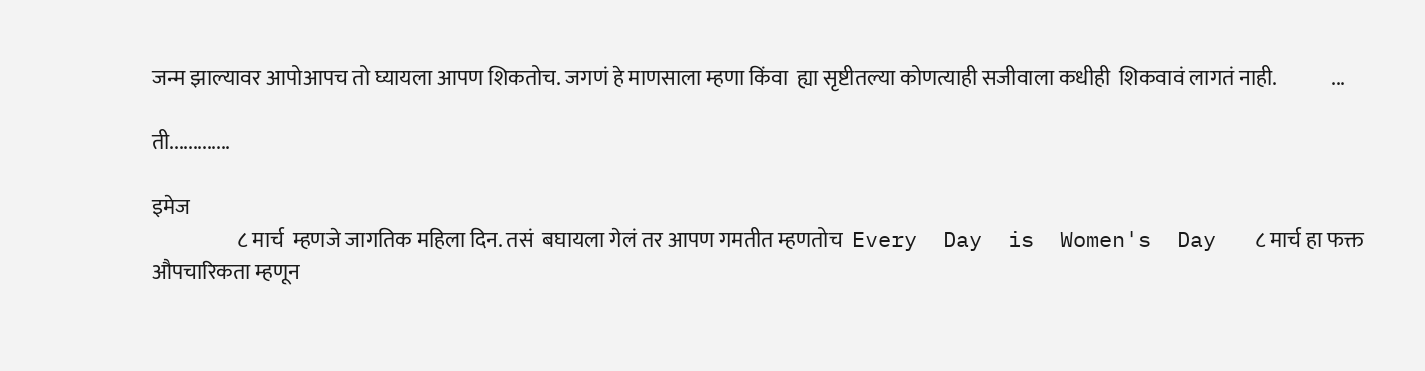जन्म झाल्यावर आपोआपच तो घ्यायला आपण शिकतोच. जगणं हे माणसाला म्हणा किंवा  ह्या सृष्टीतल्या कोणत्याही सजीवाला कधीही  शिकवावं लागतं नाही.             ...

ती.............

इमेज
                    ८ मार्च  म्हणजे जागतिक महिला दिन. तसं  बघायला गेलं तर आपण गमतीत म्हणतोच  Every  Day  is  Women's  Day   ८ मार्च हा फक्त औपचारिकता म्हणून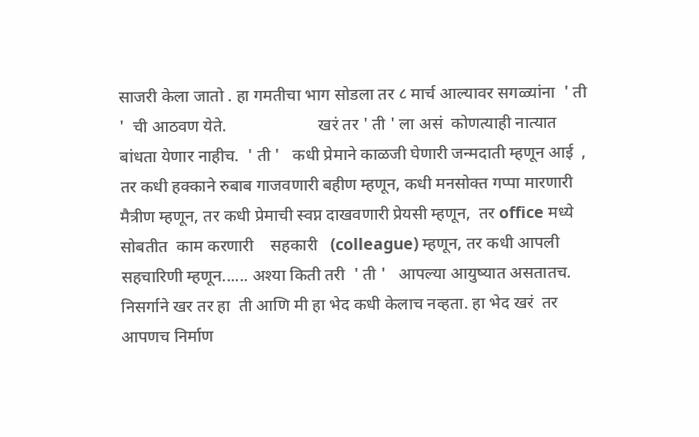साजरी केला जातो . हा गमतीचा भाग सोडला तर ८ मार्च आल्यावर सगळ्यांना  ' ती '  ची आठवण येते.                      खरं तर ' ती ' ला असं  कोणत्याही नात्यात बांधता येणार नाहीच.  ' ती '   कधी प्रेमाने काळजी घेणारी जन्मदाती म्हणून आई  , तर कधी हक्काने रुबाब गाजवणारी बहीण म्हणून, कधी मनसोक्त गप्पा मारणारी मैत्रीण म्हणून, तर कधी प्रेमाची स्वप्न दाखवणारी प्रेयसी म्हणून,  तर office मध्ये सोबतीत  काम करणारी    सहकारी   (colleague) म्हणून, तर कधी आपली सहचारिणी म्हणून...... अश्या किती तरी  ' ती '   आपल्या आयुष्यात असतातच. निसर्गाने खर तर हा  ती आणि मी हा भेद कधी केलाच नव्हता. हा भेद खरं  तर आपणच निर्माण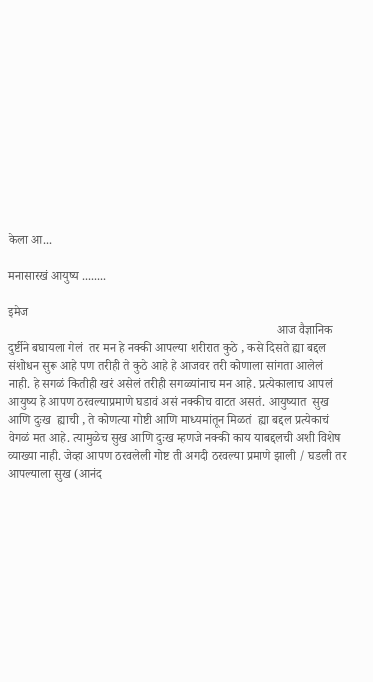केला आ...

मनासारखं आयुष्य ........

इमेज
                                                                                      आज वैज्ञानिक दुर्ष्टीने बघायला गेलं  तर मन हे नक्की आपल्या शरीरात कुठे , कसे दिसते ह्या बद्दल संशोधन सुरू आहे पण तरीही ते कुठे आहे हे आजवर तरी कोणाला सांगता आलेलं  नाही. हे सगळं कितीही खरं असेलं तरीही सगळ्यांनाच मन आहे. प्रत्येकालाच आपलं  आयुष्य हे आपण ठरवल्याप्रमाणे घडावं असं नक्कीच वाटत असतं. आयुष्यात  सुख  आणि दुःख  ह्याची , ते कोणत्या गोष्टी आणि माध्यमांतून मिळतं  ह्या बद्दल प्रत्येकाचं वेगळं मत आहे. त्यामुळेच सुख आणि दुःख म्हणजे नक्की काय याबद्दलची अशी विशेष व्याख्या नाही. जेव्हा आपण ठरवलेली गोष्ट ती अगदी ठरवल्या प्रमाणे झाली / घडली तर आपल्याला सुख (आनंद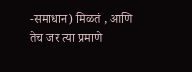-समाधान) मिळतं , आणि तेच जर त्या प्रमाणे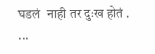घडलं  नाही तर दुःख होतं .        ...